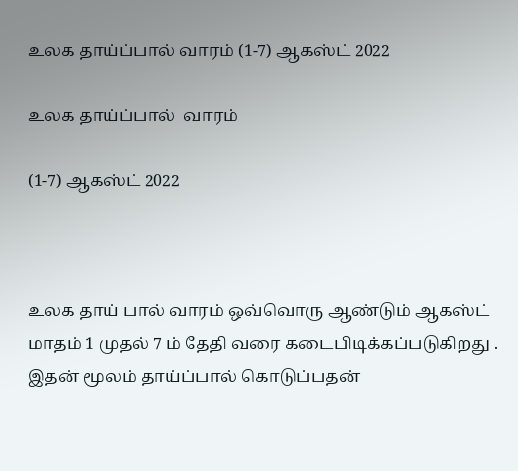உலக தாய்ப்பால் வாரம் (1-7) ஆகஸ்ட் 2022

உலக தாய்ப்பால்  வாரம்

(1-7) ஆகஸ்ட் 2022



உலக தாய் பால் வாரம் ஒவ்வொரு ஆண்டும் ஆகஸ்ட் மாதம் 1 முதல் 7 ம் தேதி வரை கடைபிடிக்கப்படுகிறது . இதன் மூலம் தாய்ப்பால் கொடுப்பதன்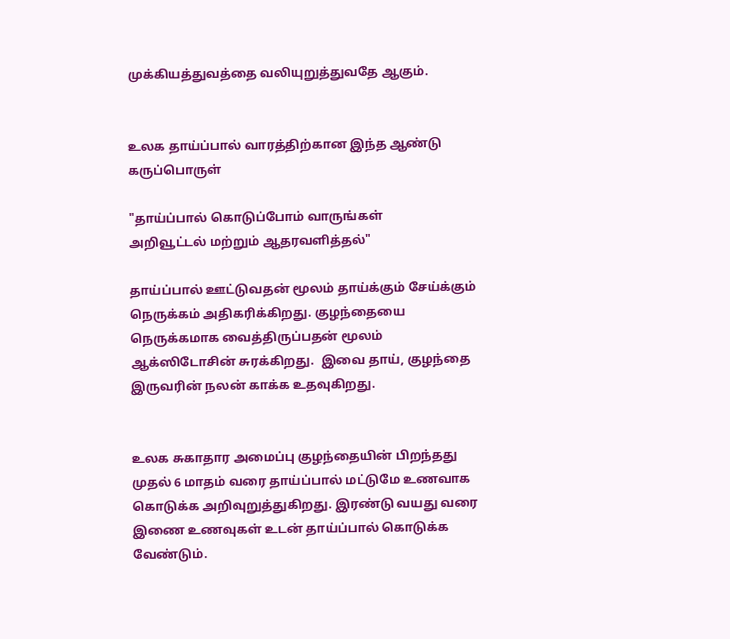முக்கியத்துவத்தை வலியுறுத்துவதே ஆகும்.


உலக தாய்ப்பால் வாரத்திற்கான இந்த ஆண்டு கருப்பொருள்

"தாய்ப்பால் கொடுப்போம் வாருங்கள்
அறிவூட்டல் மற்றும் ஆதரவளித்தல்"

தாய்ப்பால் ஊட்டுவதன் மூலம் தாய்க்கும் சேய்க்கும் நெருக்கம் அதிகரிக்கிறது. குழந்தையை நெருக்கமாக வைத்திருப்பதன் மூலம் ஆக்ஸிடோசின் சுரக்கிறது.  இவை தாய், குழந்தை இருவரின் நலன் காக்க உதவுகிறது.


உலக சுகாதார அமைப்பு குழந்தையின் பிறந்தது முதல் 6 மாதம் வரை தாய்ப்பால் மட்டுமே உணவாக கொடுக்க அறிவுறுத்துகிறது. இரண்டு வயது வரை இணை உணவுகள் உடன் தாய்ப்பால் கொடுக்க வேண்டும்.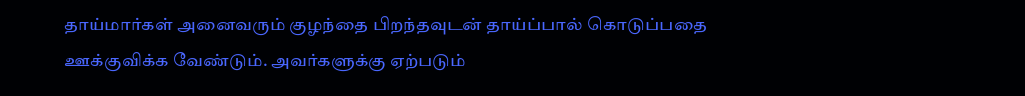தாய்மார்கள் அனைவரும் குழந்தை பிறந்தவுடன் தாய்ப்பால் கொடுப்பதை ஊக்குவிக்க வேண்டும். அவர்களுக்கு ஏற்படும்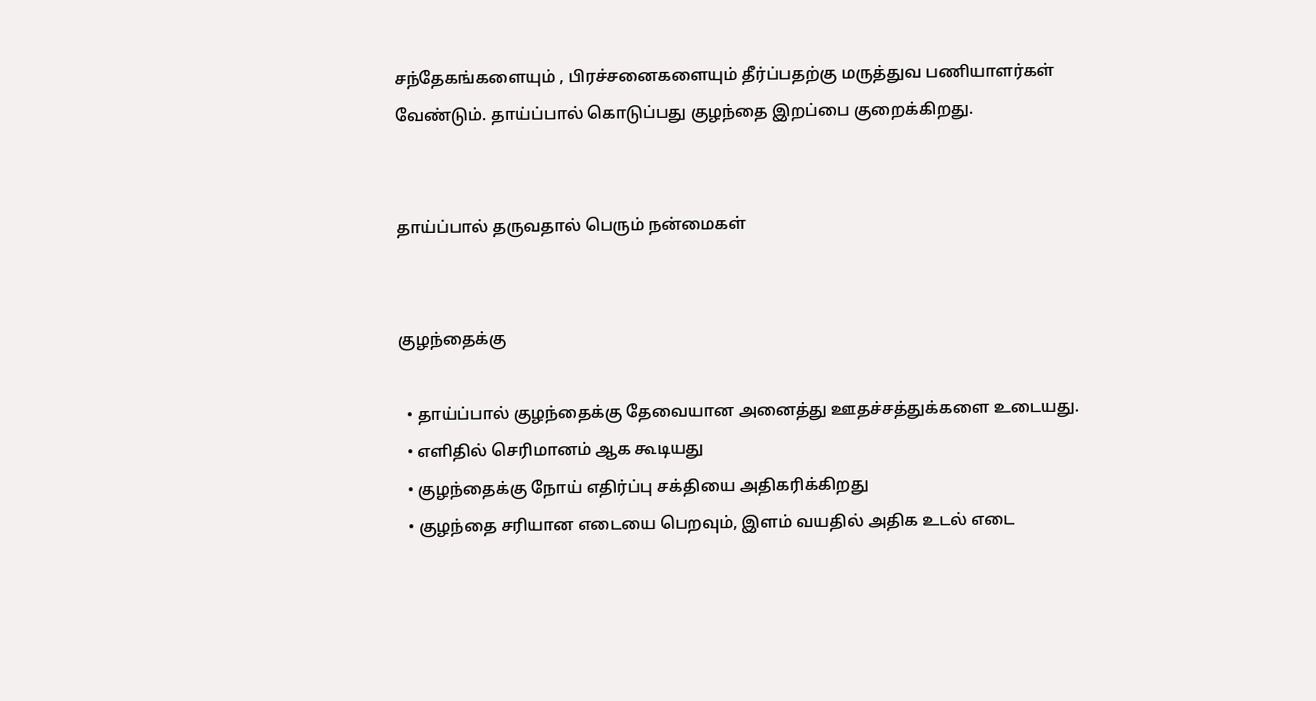சந்தேகங்களையும் , பிரச்சனைகளையும் தீர்ப்பதற்கு மருத்துவ பணியாளர்கள் வேண்டும். தாய்ப்பால் கொடுப்பது குழந்தை இறப்பை குறைக்கிறது.


தாய்ப்பால் தருவதால் பெரும் நன்மைகள்


குழந்தைக்கு

  • தாய்ப்பால் குழந்தைக்கு தேவையான அனைத்து ஊதச்சத்துக்களை உடையது.
  • எளிதில் செரிமானம் ஆக கூடியது
  • குழந்தைக்கு நோய் எதிர்ப்பு சக்தியை அதிகரிக்கிறது
  • குழந்தை சரியான எடையை பெறவும், இளம் வயதில் அதிக உடல் எடை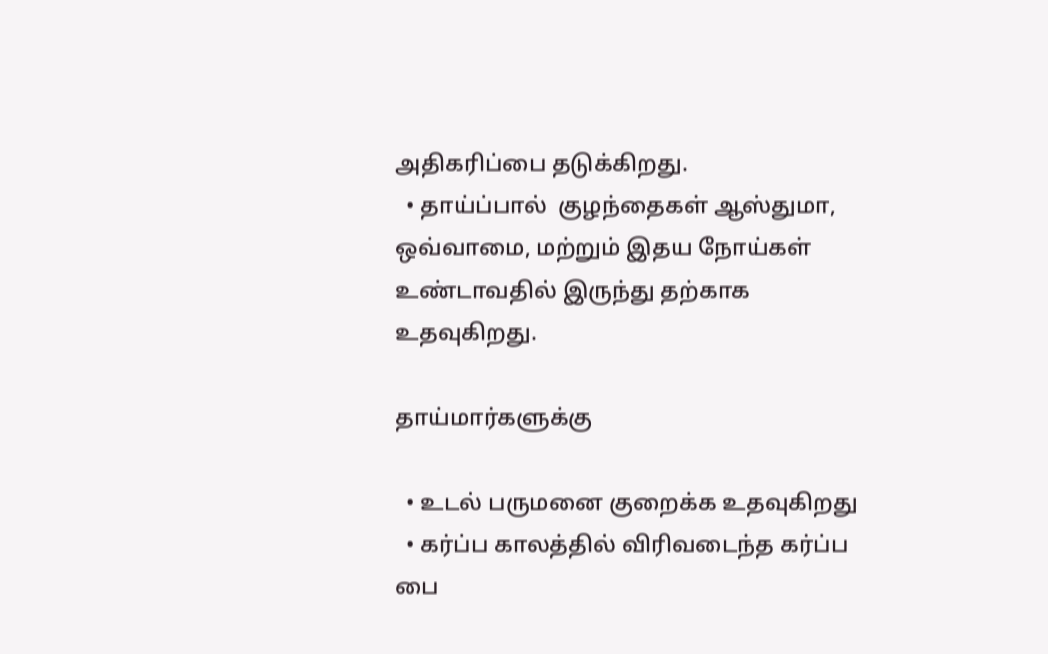அதிகரிப்பை தடுக்கிறது.
  • தாய்ப்பால்  குழந்தைகள் ஆஸ்துமா, ஒவ்வாமை, மற்றும் இதய நோய்கள் உண்டாவதில் இருந்து தற்காக உதவுகிறது.

தாய்மார்களுக்கு

  • உடல் பருமனை குறைக்க உதவுகிறது
  • கர்ப்ப காலத்தில் விரிவடைந்த கர்ப்ப பை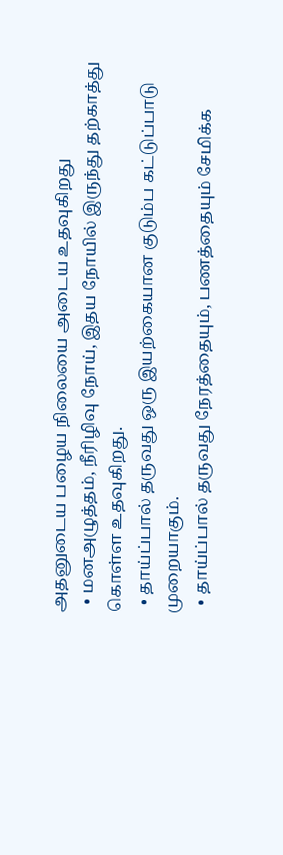அதனுடைய பழைய நிலையை அடைய உதவுகிறது
  • மனஅழுத்தம், நீரிழிவு நோய், இதய நோயில் இருந்து தற்காத்து கொள்ள உதவுகிறது.
  • தாய்ப்பால் தருவது ஒரு இயற்கையான குடும்ப கட்டுப்பாடு முறையாகும்.
  • தாய்ப்பால் தருவது நேரத்தையும், பணத்தையும் சேமிக்க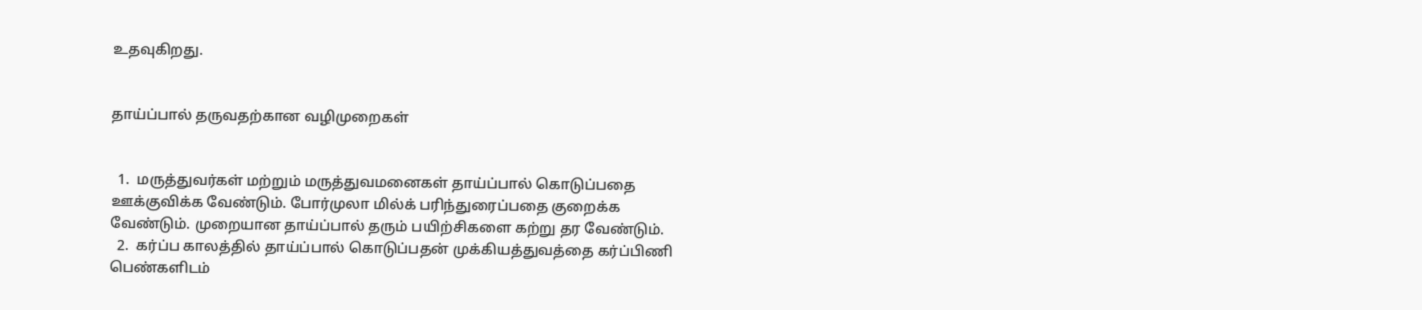உதவுகிறது.


தாய்ப்பால் தருவதற்கான வழிமுறைகள்


  1.  மருத்துவர்கள் மற்றும் மருத்துவமனைகள் தாய்ப்பால் கொடுப்பதை ஊக்குவிக்க வேண்டும். போர்முலா மில்க் பரிந்துரைப்பதை குறைக்க வேண்டும். முறையான தாய்ப்பால் தரும் பயிற்சிகளை கற்று தர வேண்டும்.
  2.  கர்ப்ப காலத்தில் தாய்ப்பால் கொடுப்பதன் முக்கியத்துவத்தை கர்ப்பிணி பெண்களிடம்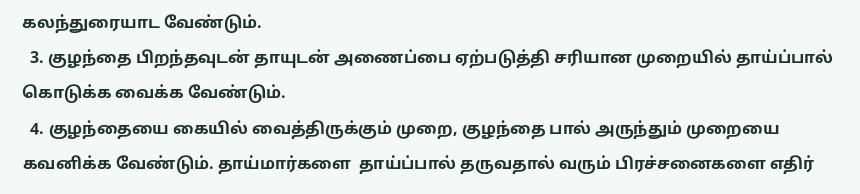கலந்துரையாட வேண்டும்.
  3. குழந்தை பிறந்தவுடன் தாயுடன் அணைப்பை ஏற்படுத்தி சரியான முறையில் தாய்ப்பால் கொடுக்க வைக்க வேண்டும்.
  4. குழந்தையை கையில் வைத்திருக்கும் முறை, குழந்தை பால் அருந்தும் முறையை கவனிக்க வேண்டும். தாய்மார்களை  தாய்ப்பால் தருவதால் வரும் பிரச்சனைகளை எதிர்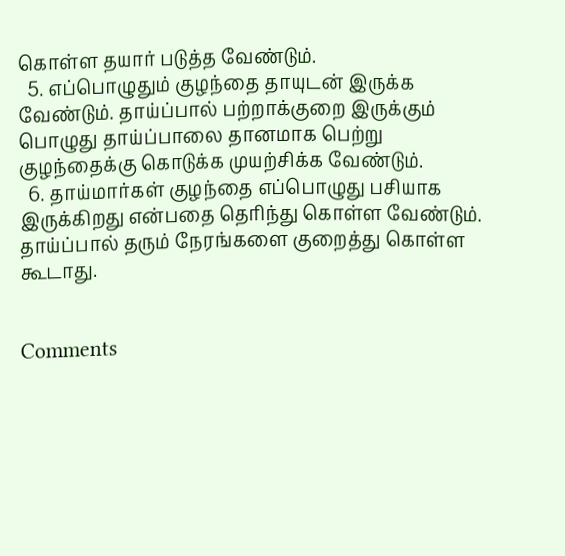கொள்ள தயார் படுத்த வேண்டும்.
  5. எப்பொழுதும் குழந்தை தாயுடன் இருக்க வேண்டும். தாய்ப்பால் பற்றாக்குறை இருக்கும் பொழுது தாய்ப்பாலை தானமாக பெற்று குழந்தைக்கு கொடுக்க முயற்சிக்க வேண்டும்.
  6. தாய்மார்கள் குழந்தை எப்பொழுது பசியாக இருக்கிறது என்பதை தெரிந்து கொள்ள வேண்டும். தாய்ப்பால் தரும் நேரங்களை குறைத்து கொள்ள கூடாது.


Comments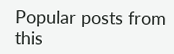Popular posts from this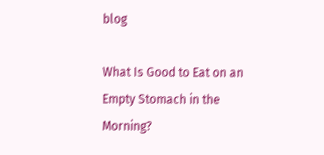blog

What Is Good to Eat on an Empty Stomach in the Morning?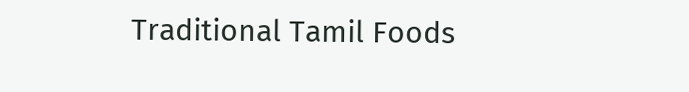Traditional Tamil Foods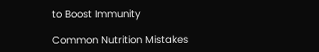to Boost Immunity

Common Nutrition Mistakes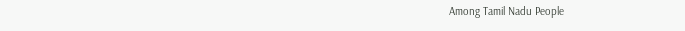Among Tamil Nadu People